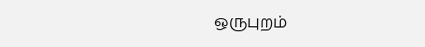ஒருபுறம்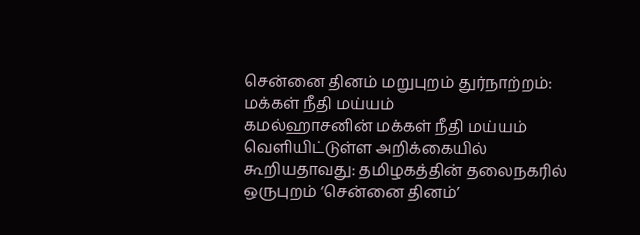சென்னை தினம் மறுபுறம் துர்நாற்றம்: மக்கள் நீதி மய்யம்
கமல்ஹாசனின் மக்கள் நீதி மய்யம் வெளியிட்டுள்ள அறிக்கையில் கூறியதாவது: தமிழகத்தின் தலைநகரில் ஒருபுறம் ‘சென்னை தினம்’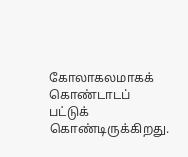கோலாகலமாகக் கொண்டாடப் பட்டுக் கொண்டிருக்கிறது.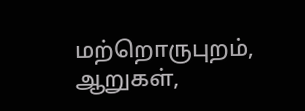மற்றொருபுறம், ஆறுகள்,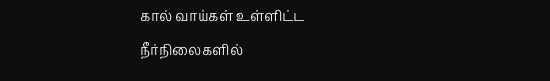கால் வாய்கள் உள்ளிட்ட நீர்நிலைகளில்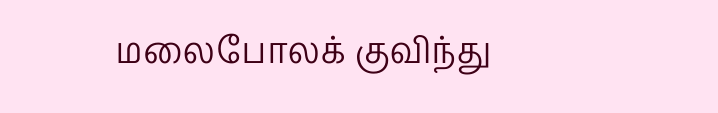மலைபோலக் குவிந்து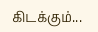கிடக்கும்...